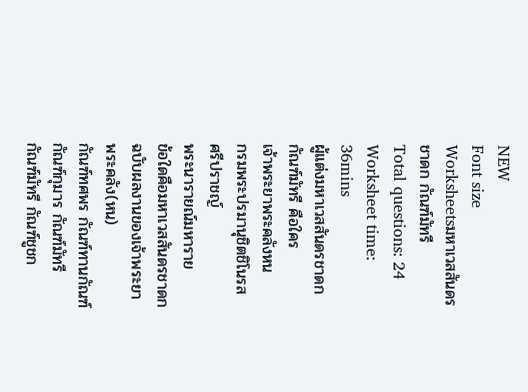NEW
Font size
Worksheetsมหาเวสสันดรชาดก กัณฑ์มัทรี
Total questions: 24
Worksheet time: 36mins
ผู้แต่งมหาเวสสันดรชาดก กัณฑ์มัทรี คือใคร
เจ้าพระยาพระคลังหน
กรมพระปรมานุชิตชิโนรส
ศรีปราชญ์
พระนารายณ์มหาราย
ข้อใดคือมหาเวสสันดรชาดกฉบับผลงานของเจ้าพระยาพระคลัง(หน)
กัณฑ์ทศพร กัณฑ์ทานกัณฑ์
กัณฑ์กุมาร กัณฑ์มัทรี
กัณฑ์มัทรี กัณฑ์ชูชก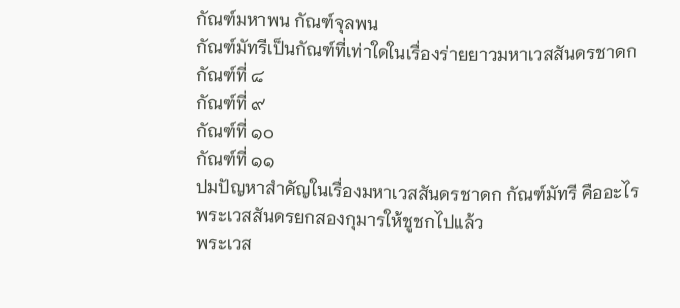กัณฑ์มหาพน กัณฑ์จุลพน
กัณฑ์มัทรีเป็นกัณฑ์ที่เท่าใดในเรื่องร่ายยาวมหาเวสสันดรชาดก
กัณฑ์ที่ ๘
กัณฑ์ที่ ๙
กัณฑ์ที่ ๑๐
กัณฑ์ที่ ๑๑
ปมปัญหาสำคัญในเรื่องมหาเวสสันดรชาดก กัณฑ์มัทรี คืออะไร
พระเวสสันดรยกสองกุมารให้ชูชกไปแล้ว
พระเวส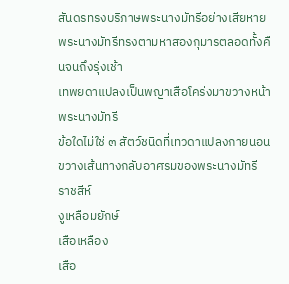สันดรทรงบริภาษพระนางมัทรีอย่างเสียหาย
พระนางมัทรีทรงตามหาสองกุมารตลอดทั้งคืนจนถึงรุ่งเช้า
เทพยดาแปลงเป็นพญาเสือโคร่งมาขวางหน้าพระนางมัทรี
ข้อใดไม่ใช่ ๓ สัตว์ชนิดที่เทวดาแปลงกายนอนขวางเส้นทางกลับอาศรมของพระนางมัทรี
ราชสีห์
งูเหลือมยักษ์
เสือเหลือง
เสือ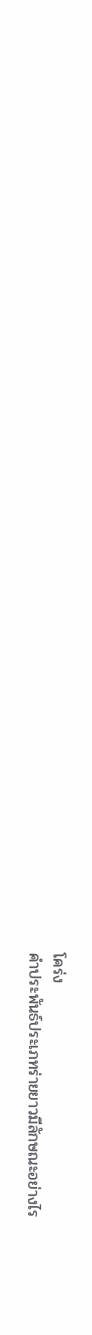โคร่ง
คำประพันธ์ประเภทร่ายยาวมีลักษณะอย่างไร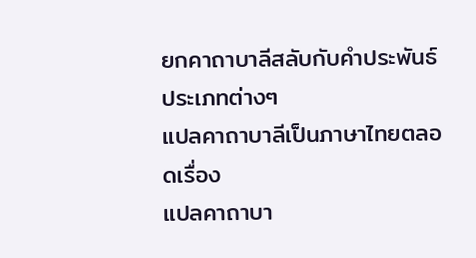ยกคาถาบาลีสลับกับคำประพันธ์ประเภทต่างๆ
แปลคาถาบาลีเป็นภาษาไทยตลอดเรื่อง
แปลคาถาบา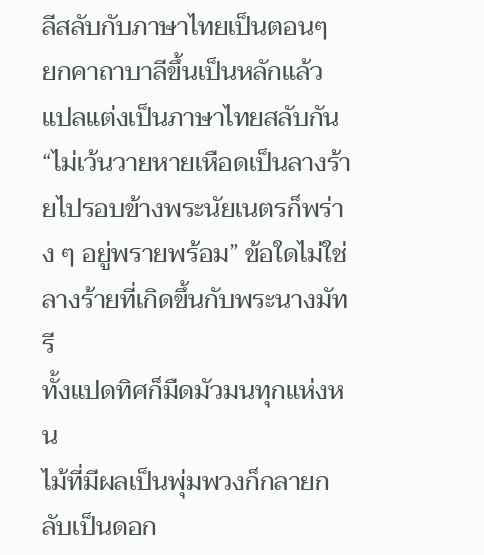ลีสลับกับภาษาไทยเป็นตอนๆ
ยกคาถาบาลีขึ้นเป็นหลักแล้วแปลแต่งเป็นภาษาไทยสลับกัน
“ไม่เว้นวายหายเหือดเป็นลางร้ายไปรอบข้างพระนัยเนตรก็พร่าง ๆ อยู่พรายพร้อม” ข้อใดไม่ใช่ลางร้ายที่เกิดขึ้นกับพระนางมัทรี
ทั้งแปดทิศก็มืดมัวมนทุกแห่งหน
ไม้ที่มีผลเป็นพุ่มพวงก็กลายกลับเป็นดอก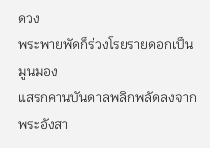ดวง
พระพายพัดก็ร่วงโรยรายดอกเป็นมูนมอง
แสรกคานบันดาลพลิกพลัดลงจากพระอังสา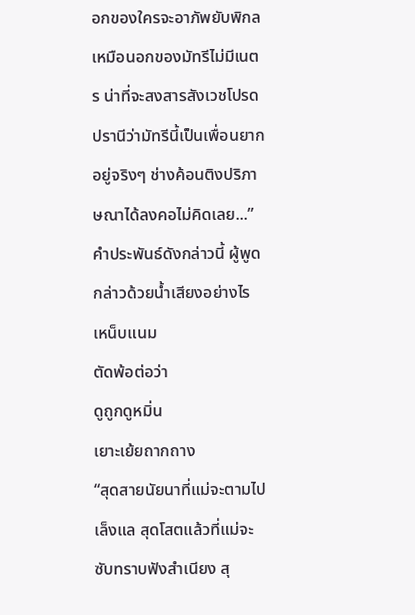อกของใครจะอาภัพยับพิกลเหมือนอกของมัทรีไม่มีเนตร น่าที่จะสงสารสังเวชโปรดปรานีว่ามัทรีนี้เป็นเพื่อนยากอยู่จริงๆ ช่างค้อนติงปริภาษณาได้ลงคอไม่คิดเลย...”
คำประพันธ์ดังกล่าวนี้ ผู้พูดกล่าวด้วยน้ำเสียงอย่างไร
เหน็บแนม
ตัดพ้อต่อว่า
ดูถูกดูหมิ่น
เยาะเย้ยถากถาง
“สุดสายนัยนาที่แม่จะตามไปเล็งแล สุดโสตแล้วที่แม่จะซับทราบฟังสำเนียง สุ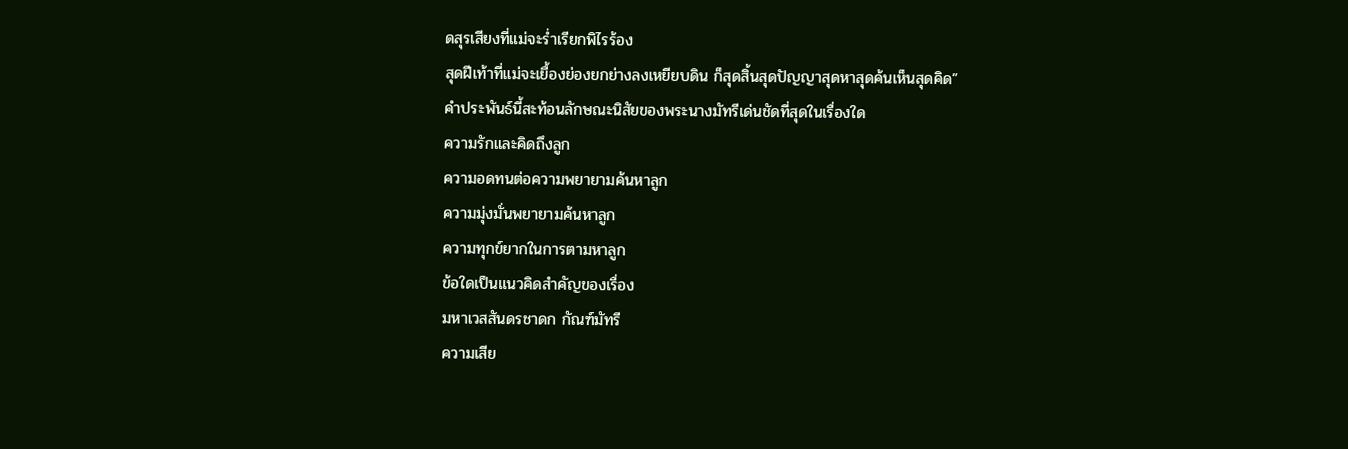ดสุรเสียงที่แม่จะร่ำเรียกพิไรร้อง
สุดฝีเท้าที่แม่จะเยื้องย่องยกย่างลงเหยียบดิน ก็สุดสิ้นสุดปัญญาสุดหาสุดค้นเห็นสุดคิด”
คำประพันธ์นี้สะท้อนลักษณะนิสัยของพระนางมัทรีเด่นชัดที่สุดในเรื่องใด
ความรักและคิดถึงลูก
ความอดทนต่อความพยายามค้นหาลูก
ความมุ่งมั่นพยายามค้นหาลูก
ความทุกข์ยากในการตามหาลูก
ข้อใดเป็นแนวคิดสำคัญของเรื่อง
มหาเวสสันดรชาดก กัณฑ์มัทรี
ความเสีย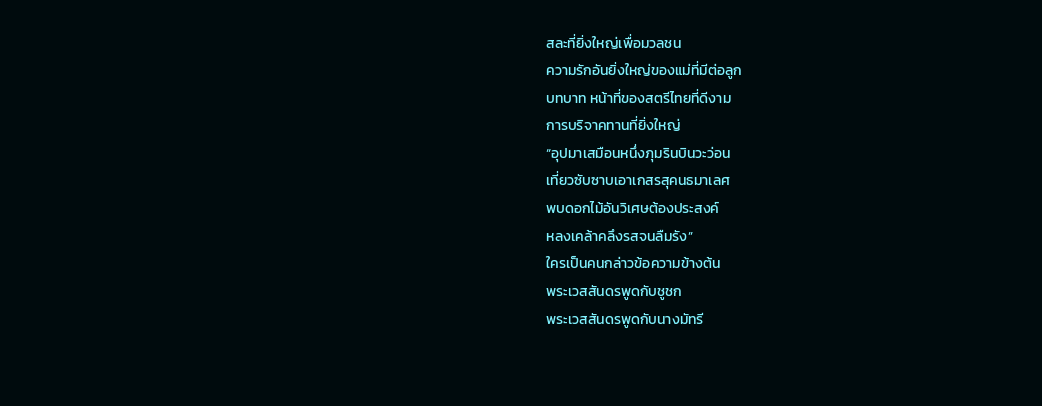สละที่ยิ่งใหญ่เพื่อมวลชน
ความรักอันยิ่งใหญ่ของแม่ที่มีต่อลูก
บทบาท หน้าที่ของสตรีไทยที่ดีงาม
การบริจาคทานที่ยิ่งใหญ่
“อุปมาเสมือนหนึ่งภุมรินบินวะว่อน
เที่ยวซับซาบเอาเกสรสุคนธมาเลศ
พบดอกไม้อันวิเศษต้องประสงค์
หลงเคล้าคลึงรสจนลืมรัง”
ใครเป็นคนกล่าวข้อความข้างต้น
พระเวสสันดรพูดกับชูชก
พระเวสสันดรพูดกับนางมัทรี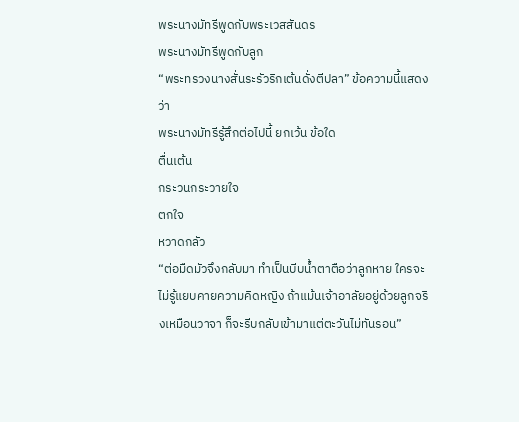พระนางมัทรีพูดกับพระเวสสันดร
พระนางมัทรีพูดกับลูก
“พระทรวงนางสั่นระรัวริกเต้นดั่งตีปลา” ข้อความนี้แสดงว่า
พระนางมัทรีรู้สึกต่อไปนี้ ยกเว้น ข้อใด
ตื่นเต้น
กระวนกระวายใจ
ตกใจ
หวาดกลัว
“ต่อมืดมัวจึงกลับมา ทำเป็นบีบน้ำตาตือว่าลูกหาย ใครจะไม่รู้แยบคายความคิดหญิง ถ้าแม้นเจ้าอาลัยอยู่ด้วยลูกจริงเหมือนวาจา ก็จะรีบกลับเข้ามาแต่ตะวันไม่ทันรอน”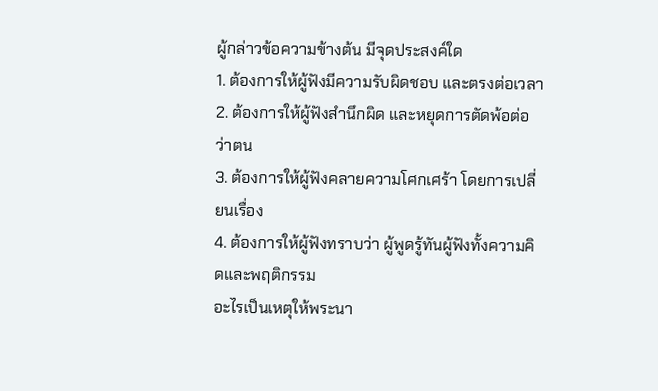ผู้กล่าวข้อความข้างต้น มีจุดประสงค์ใด
1. ต้องการให้ผู้ฟังมีความรับผิดชอบ และตรงต่อเวลา
2. ต้องการให้ผู้ฟังสำนึกผิด และหยุดการตัดพ้อต่อว่าตน
3. ต้องการให้ผู้ฟังคลายความโศกเศร้า โดยการเปลี่ยนเรื่อง
4. ต้องการให้ผู้ฟังทราบว่า ผู้พูดรู้ทันผู้ฟังทั้งความคิดและพฤติกรรม
อะไรเป็นเหตุให้พระนา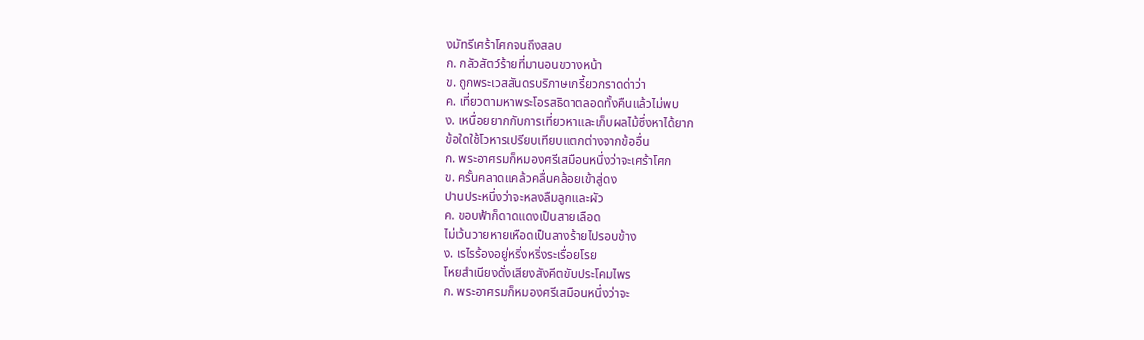งมัทรีเศร้าโศกจนถึงสลบ
ก. กลัวสัตว์ร้ายที่มานอนขวางหน้า
ข. ถูกพระเวสสันดรบริภาษเกรี้ยวกราดด่าว่า
ค. เที่ยวตามหาพระโอรสธิดาตลอดทั้งคืนแล้วไม่พบ
ง. เหนื่อยยากกับการเที่ยวหาและเก็บผลไม้ซึ่งหาได้ยาก
ข้อใดใช้โวหารเปรียบเทียบแตกต่างจากข้ออื่น
ก. พระอาศรมก็หมองศรีเสมือนหนึ่งว่าจะเศร้าโศก
ข. ครั้นคลาดแคล้วคลื่นคล้อยเข้าสู่ดง
ปานประหนึ่งว่าจะหลงลืมลูกและผัว
ค. ขอบฟ้าก็ดาดแดงเป็นสายเลือด
ไม่เว้นวายหายเหือดเป็นลางร้ายไปรอบข้าง
ง. เรไรร้องอยู่หริ่งหริ่งระเรื่อยโรย
โหยสำเนียงดั่งเสียงสังคีตขับประโคมไพร
ก. พระอาศรมก็หมองศรีเสมือนหนึ่งว่าจะ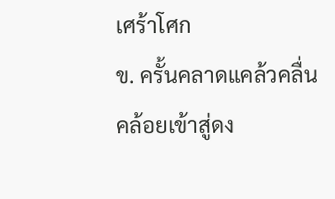เศร้าโศก
ข. ครั้นคลาดแคล้วคลื่นคล้อยเข้าสู่ดง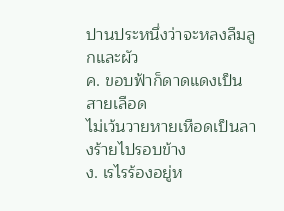ปานประหนึ่งว่าจะหลงลืมลูกและผัว
ค. ขอบฟ้าก็ดาดแดงเป็นสายเลือด
ไม่เว้นวายหายเหือดเป็นลางร้ายไปรอบข้าง
ง. เรไรร้องอยู่ห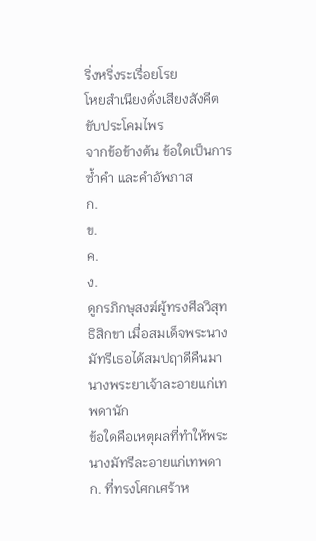ริ่งหริ่งระเรื่อยโรย
โหยสำเนียงดั่งเสียงสังคีตขับประโคมไพร
จากข้อข้างต้น ข้อใดเป็นการซ้ำคำ และคำอัพภาส
ก.
ข.
ค.
ง.
ดูกรภิกษุสงฆ์ผู้ทรงศีลวิสุทธิสิกขา เมื่อสมเด็จพระนางมัทรีเธอได้สมปฤาดีคืนมา นางพระยาเจ้าละอายแก่เทพดานัก
ข้อใดคือเหตุผลที่ทำให้พระนางมัทรีละอายแก่เทพดา
ก. ที่ทรงโศกเศร้าห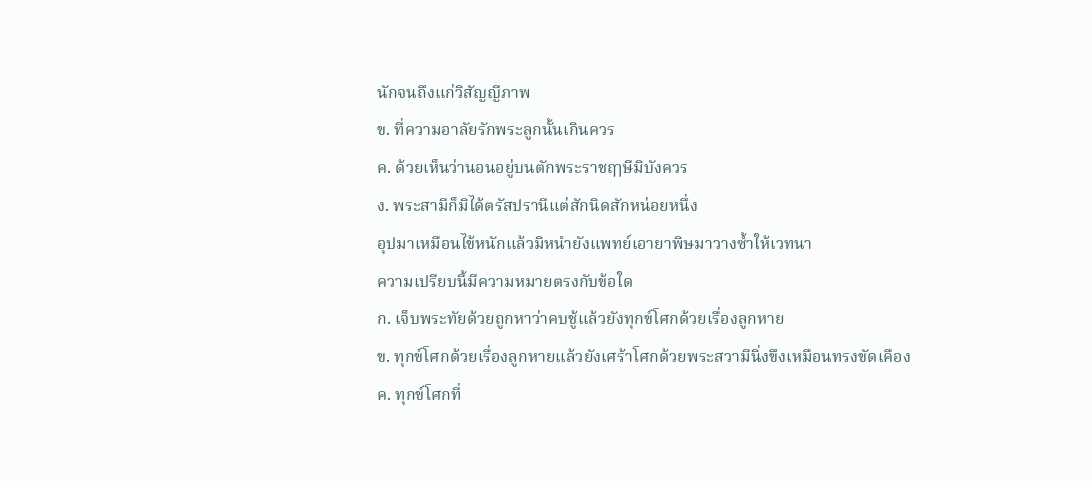นักจนถึงแก่วิสัญญีภาพ
ข. ที่ความอาลัยรักพระลูกนั้นเกินควร
ค. ด้วยเห็นว่านอนอยู่บนตักพระราชฤๅษีมิบังควร
ง. พระสามีก็มิได้ตรัสปรานีแต่สักนิดสักหน่อยหนึ่ง
อุปมาเหมือนไข้หนักแล้วมิหนำยังแพทย์เอายาพิษมาวางซ้ำให้เวทนา
ความเปรียบนี้มีความหมายตรงกับข้อใด
ก. เจ็บพระทัยด้วยถูกหาว่าคบชู้แล้วยังทุกข์โศกด้วยเรื่องลูกหาย
ข. ทุกข์โศกด้วยเรื่องลูกหายแล้วยังเศร้าโศกด้วยพระสวามีนิ่งขึงเหมือนทรงขัดเคือง
ค. ทุกข์โศกที่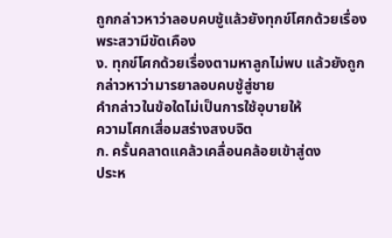ถูกกล่าวหาว่าลอบคบชู้แล้วยังทุกข์โศกด้วยเรื่องพระสวามีขัดเคือง
ง. ทุกข์โศกด้วยเรื่องตามหาลูกไม่พบ แล้วยังถูกกล่าวหาว่ามารยาลอบคบชู้สู่ชาย
คำกล่าวในข้อใดไม่เป็นการใช้อุบายให้
ความโศกเสื่อมสร่างสงบจิต
ก. ครั้นคลาดแคล้วเคลื่อนคล้อยเข้าสู่ดง
ประห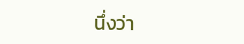นึ่งว่า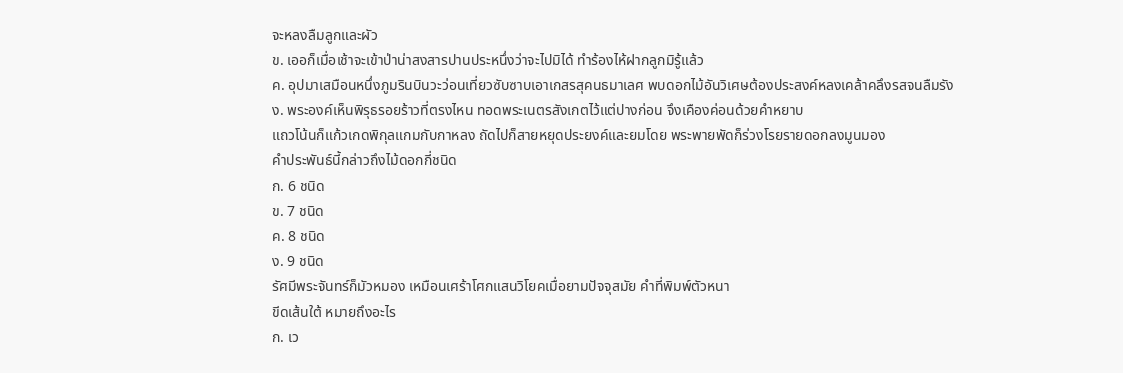จะหลงลืมลูกและผัว
ข. เออก็เมื่อเช้าจะเข้าป่าน่าสงสารปานประหนึ่งว่าจะไปมิได้ ทำร้องไห้ฝากลูกมิรู้แล้ว
ค. อุปมาเสมือนหนึ่งภูมรินบินวะว่อนเที่ยวซับซาบเอาเกสรสุคนธมาเลศ พบดอกไม้อันวิเศษต้องประสงค์หลงเคล้าคลึงรสจนลืมรัง
ง. พระองค์เห็นพิรุธรอยร้าวที่ตรงไหน ทอดพระเนตรสังเกตไว้แต่ปางก่อน จึงเคืองค่อนด้วยคำหยาบ
แถวโน้นก็แก้วเกดพิกุลแกมกับกาหลง ถัดไปก็สายหยุดประยงค์และยมโดย พระพายพัดก็ร่วงโรยรายดอกลงมูนมอง
คำประพันธ์นี้กล่าวถึงไม้ดอกกี่ชนิด
ก. 6 ชนิด
ข. 7 ชนิด
ค. 8 ชนิด
ง. 9 ชนิด
รัศมีพระจันทร์ก็มัวหมอง เหมือนเศร้าโศกแสนวิโยคเมื่อยามปัจจุสมัย คำที่พิมพ์ตัวหนา
ขีดเส้นใต้ หมายถึงอะไร
ก. เว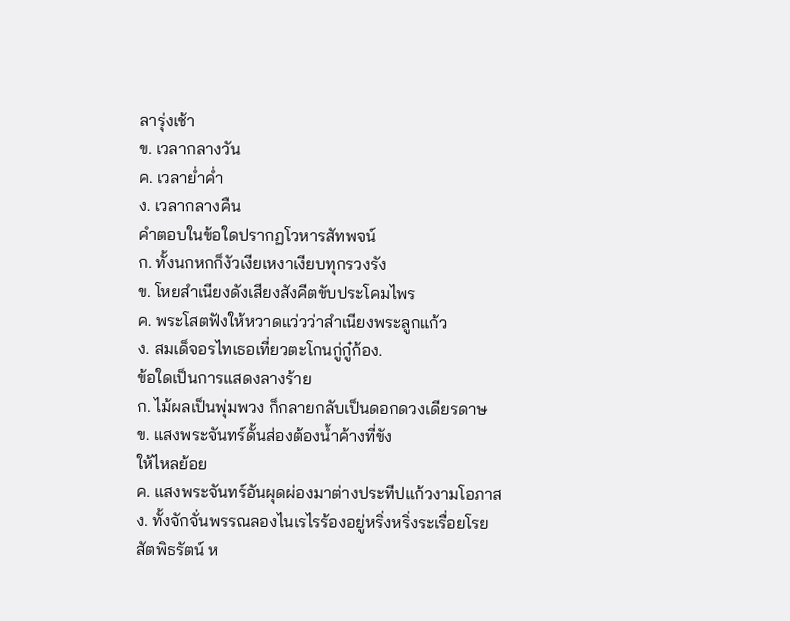ลารุ่งเช้า
ข. เวลากลางวัน
ค. เวลาย่ำค่ำ
ง. เวลากลางคืน
คำตอบในข้อใดปรากฏโวหารสัทพจน์
ก. ทั้งนกหกก็งัวเงียเหงาเงียบทุกรวงรัง
ข. โหยสำเนียงดังเสียงสังคีตขับประโคมไพร
ค. พระโสตฟังให้หวาดแว่วว่าสำเนียงพระลูกแก้ว
ง. สมเด็จอรไทเธอเที่ยวตะโกนกู่กู๋ก้อง.
ข้อใดเป็นการแสดงลางร้าย
ก. ไม้ผลเป็นพุ่มพวง ก็กลายกลับเป็นดอกดวงเดียรดาษ
ข. แสงพระจันทร์ดั้นส่องต้องน้ำค้างที่ขัง
ให้ไหลย้อย
ค. แสงพระจันทร์อันผุดผ่องมาต่างประทีปแก้วงามโอภาส
ง. ทั้งจักจั่นพรรณลองไนเรไรร้องอยู่หริ่งหริ่งระเรื่อยโรย
สัตพิธรัตน์ ห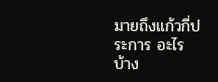มายถึงแก้วกี่ประการ อะไรบ้าง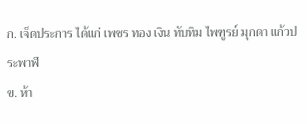ก. เจ็ดประการ ได้แก่ เพชร ทอง เงิน ทับทิม ไพฑูรย์ มุกดา แก้วประพาฬ
ข. ห้า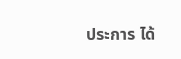ประการ ได้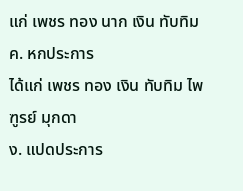แก่ เพชร ทอง นาก เงิน ทับทิม
ค. หกประการ
ได้แก่ เพชร ทอง เงิน ทับทิม ไพฑูรย์ มุกดา
ง. แปดประการ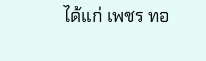ได้แก่ เพชร ทอ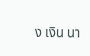ง เงิน นา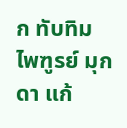ก ทับทิม ไพฑูรย์ มุกดา แก้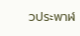วประพาฬ